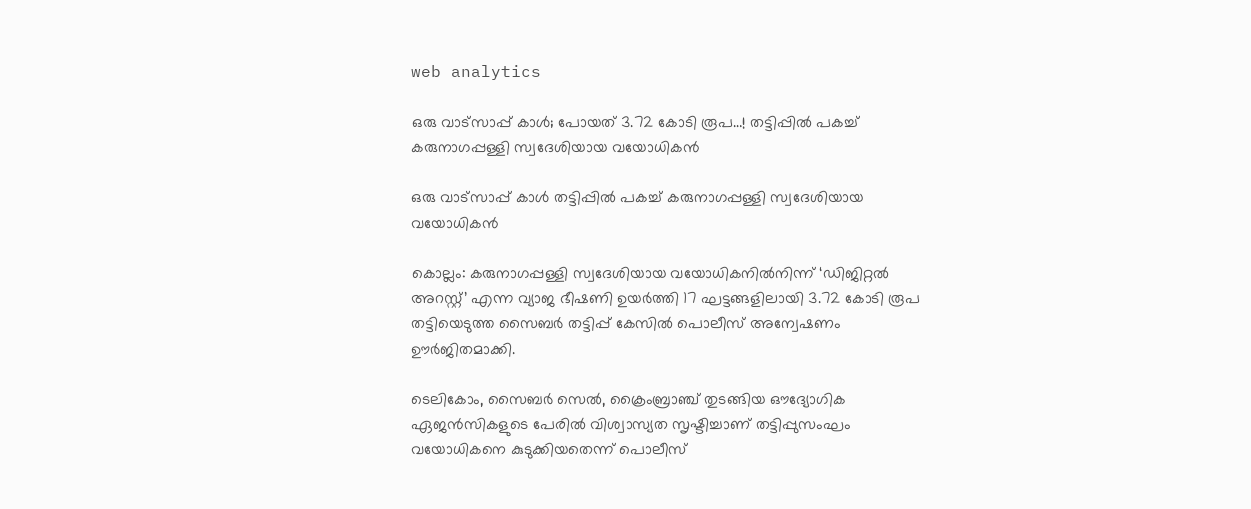web analytics

ഒരു വാട്സാപ്പ് കാൾ; പോയത് 3.72 കോടി രൂപ…! തട്ടിപ്പിൽ പകച്ച് കരുനാഗപ്പള്ളി സ്വദേശിയായ വയോധികൻ

ഒരു വാട്സാപ്പ് കാൾ തട്ടിപ്പിൽ പകച്ച് കരുനാഗപ്പള്ളി സ്വദേശിയായ വയോധികൻ

കൊല്ലം: കരുനാഗപ്പള്ളി സ്വദേശിയായ വയോധികനിൽനിന്ന് ‘ഡിജിറ്റൽ അറസ്റ്റ്’ എന്ന വ്യാജ ഭീഷണി ഉയർത്തി 17 ഘട്ടങ്ങളിലായി 3.72 കോടി രൂപ തട്ടിയെടുത്ത സൈബർ തട്ടിപ്പ് കേസിൽ പൊലീസ് അന്വേഷണം ഊർജിതമാക്കി.

ടെലികോം, സൈബർ സെൽ, ക്രൈംബ്രാഞ്ച് തുടങ്ങിയ ഔദ്യോഗിക ഏജൻസികളുടെ പേരിൽ വിശ്വാസ്യത സൃഷ്ടിച്ചാണ് തട്ടിപ്പുസംഘം വയോധികനെ കുടുക്കിയതെന്ന് പൊലീസ്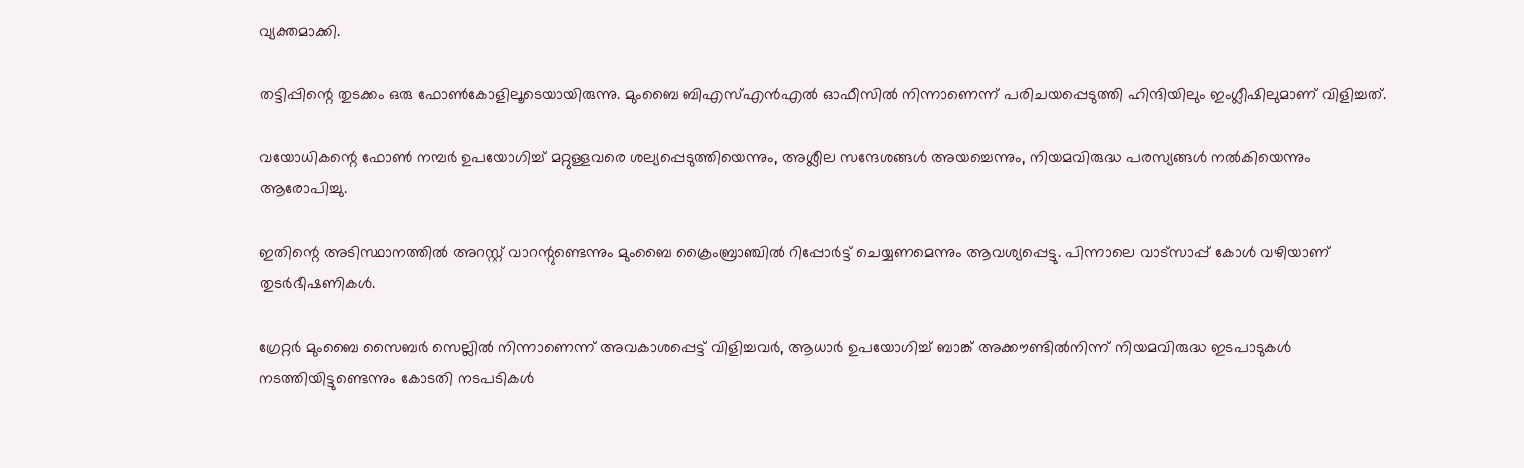വ്യക്തമാക്കി.

തട്ടിപ്പിന്റെ തുടക്കം ഒരു ഫോൺകോളിലൂടെയായിരുന്നു. മുംബൈ ബിഎസ്എൻഎൽ ഓഫീസിൽ നിന്നാണെന്ന് പരിചയപ്പെടുത്തി ഹിന്ദിയിലും ഇംഗ്ലീഷിലുമാണ് വിളിച്ചത്.

വയോധികന്റെ ഫോൺ നമ്പർ ഉപയോഗിച്ച് മറ്റുള്ളവരെ ശല്യപ്പെടുത്തിയെന്നും, അശ്ലീല സന്ദേശങ്ങൾ അയച്ചെന്നും, നിയമവിരുദ്ധ പരസ്യങ്ങൾ നൽകിയെന്നും ആരോപിച്ചു.

ഇതിന്റെ അടിസ്ഥാനത്തിൽ അറസ്റ്റ് വാറന്റുണ്ടെന്നും മുംബൈ ക്രൈംബ്രാഞ്ചിൽ റിപ്പോർട്ട് ചെയ്യണമെന്നും ആവശ്യപ്പെട്ടു. പിന്നാലെ വാട്‌സാപ്പ് കോൾ വഴിയാണ് തുടർഭീഷണികൾ.

ഗ്രേറ്റർ മുംബൈ സൈബർ സെല്ലിൽ നിന്നാണെന്ന് അവകാശപ്പെട്ട് വിളിച്ചവർ, ആധാർ ഉപയോഗിച്ച് ബാങ്ക് അക്കൗണ്ടിൽനിന്ന് നിയമവിരുദ്ധ ഇടപാടുകൾ നടത്തിയിട്ടുണ്ടെന്നും കോടതി നടപടികൾ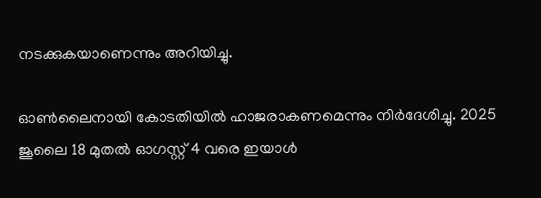നടക്കുകയാണെന്നും അറിയിച്ചു.

ഓൺലൈനായി കോടതിയിൽ ഹാജരാകണമെന്നും നിർദേശിച്ചു. 2025 ജൂലൈ 18 മുതൽ ഓഗസ്റ്റ് 4 വരെ ഇയാൾ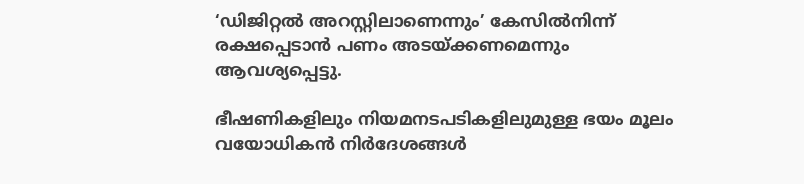‘ഡിജിറ്റൽ അറസ്റ്റിലാണെന്നും’ കേസിൽനിന്ന് രക്ഷപ്പെടാൻ പണം അടയ്ക്കണമെന്നും ആവശ്യപ്പെട്ടു.

ഭീഷണികളിലും നിയമനടപടികളിലുമുള്ള ഭയം മൂലം വയോധികൻ നിർദേശങ്ങൾ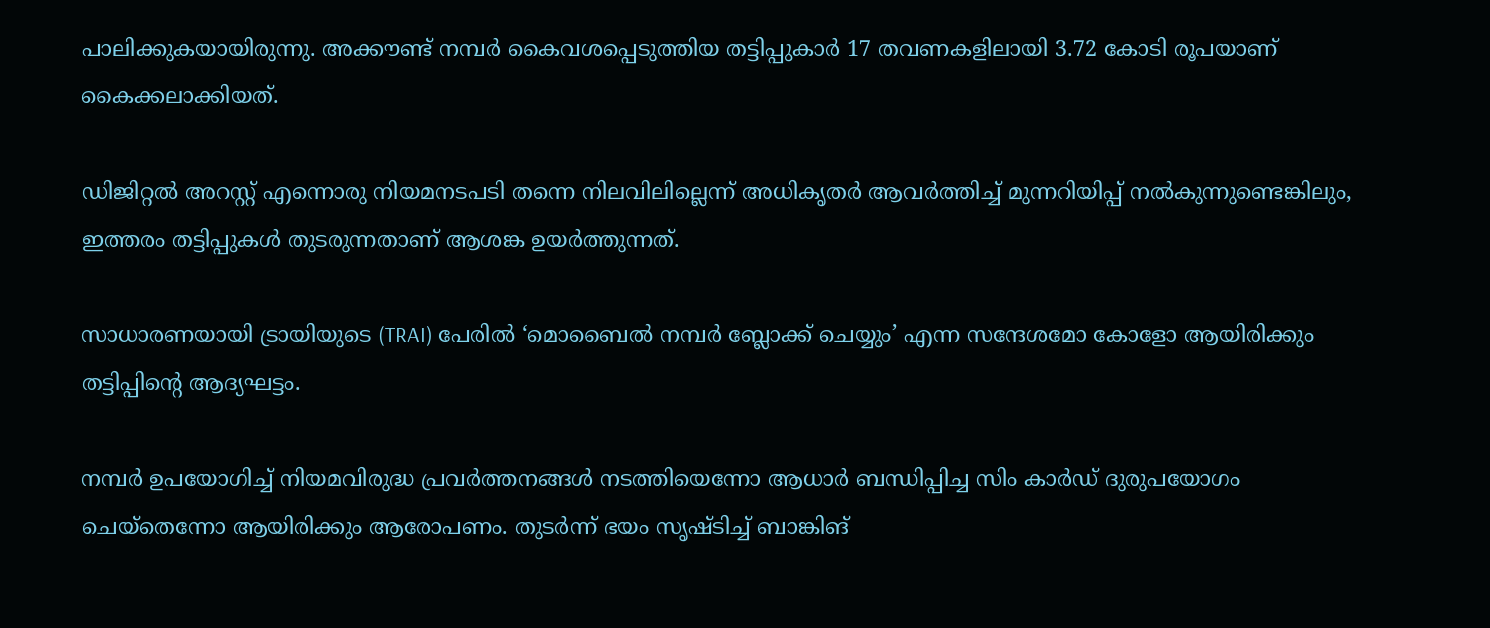പാലിക്കുകയായിരുന്നു. അക്കൗണ്ട് നമ്പർ കൈവശപ്പെടുത്തിയ തട്ടിപ്പുകാർ 17 തവണകളിലായി 3.72 കോടി രൂപയാണ് കൈക്കലാക്കിയത്.

ഡിജിറ്റൽ അറസ്റ്റ് എന്നൊരു നിയമനടപടി തന്നെ നിലവിലില്ലെന്ന് അധികൃതർ ആവർത്തിച്ച് മുന്നറിയിപ്പ് നൽകുന്നുണ്ടെങ്കിലും, ഇത്തരം തട്ടിപ്പുകൾ തുടരുന്നതാണ് ആശങ്ക ഉയർത്തുന്നത്.

സാധാരണയായി ട്രായിയുടെ (TRAI) പേരിൽ ‘മൊബൈൽ നമ്പർ ബ്ലോക്ക് ചെയ്യും’ എന്ന സന്ദേശമോ കോളോ ആയിരിക്കും തട്ടിപ്പിന്റെ ആദ്യഘട്ടം.

നമ്പർ ഉപയോഗിച്ച് നിയമവിരുദ്ധ പ്രവർത്തനങ്ങൾ നടത്തിയെന്നോ ആധാർ ബന്ധിപ്പിച്ച സിം കാർഡ് ദുരുപയോഗം ചെയ്തെന്നോ ആയിരിക്കും ആരോപണം. തുടർന്ന് ഭയം സൃഷ്ടിച്ച് ബാങ്കിങ്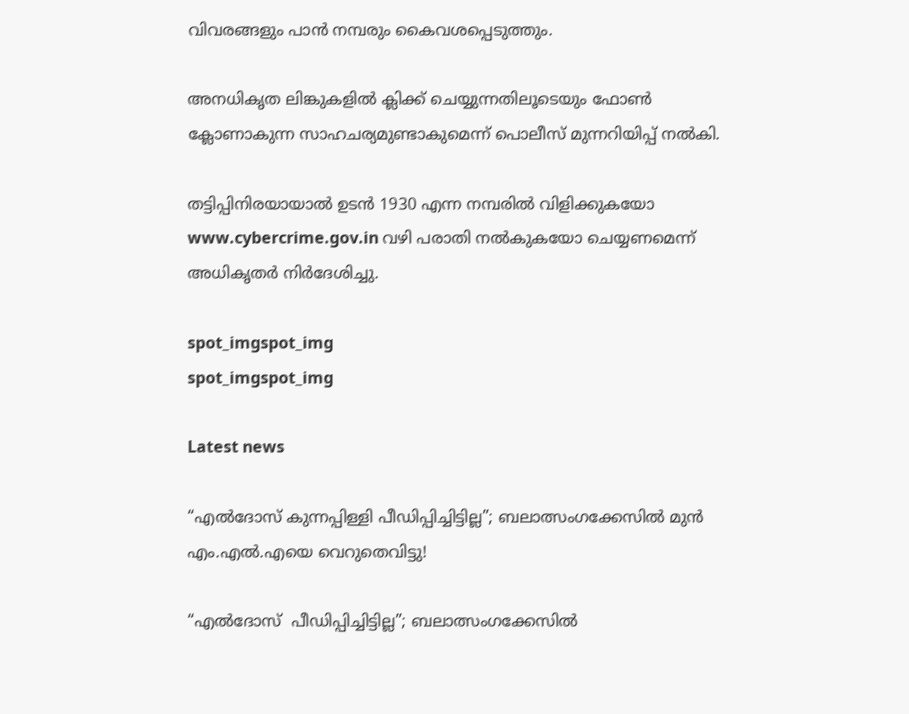വിവരങ്ങളും പാൻ നമ്പരും കൈവശപ്പെടുത്തും.

അനധികൃത ലിങ്കുകളിൽ ക്ലിക്ക് ചെയ്യുന്നതിലൂടെയും ഫോൺ ക്ലോണാകുന്ന സാഹചര്യമുണ്ടാകുമെന്ന് പൊലീസ് മുന്നറിയിപ്പ് നൽകി.

തട്ടിപ്പിനിരയായാൽ ഉടൻ 1930 എന്ന നമ്പരിൽ വിളിക്കുകയോ www.cybercrime.gov.in വഴി പരാതി നൽകുകയോ ചെയ്യണമെന്ന് അധികൃതർ നിർദേശിച്ചു.

spot_imgspot_img
spot_imgspot_img

Latest news

“എൽദോസ് കുന്നപ്പിള്ളി പീഡിപ്പിച്ചിട്ടില്ല”; ബലാത്സംഗക്കേസിൽ മുൻ എം.എൽ.എയെ വെറുതെവിട്ടു!

“എൽദോസ്  പീഡിപ്പിച്ചിട്ടില്ല”; ബലാത്സംഗക്കേസിൽ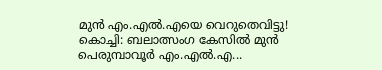മുൻ എം.എൽ.എയെ വെറുതെവിട്ടു!  കൊച്ചി: ബലാത്സംഗ കേസിൽ മുൻ പെരുമ്പാവൂർ എം.എൽ.എ...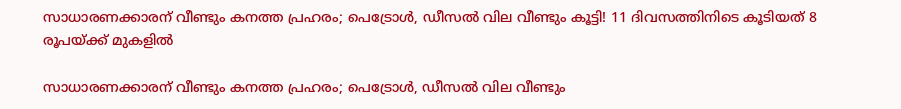സാധാരണക്കാരന് വീണ്ടും കനത്ത പ്രഹരം; പെട്രോൾ, ഡീസൽ വില വീണ്ടും കൂട്ടി! 11 ദിവസത്തിനിടെ കൂടിയത് 8 രൂപയ്ക്ക് മുകളിൽ

സാധാരണക്കാരന് വീണ്ടും കനത്ത പ്രഹരം; പെട്രോൾ, ഡീസൽ വില വീണ്ടും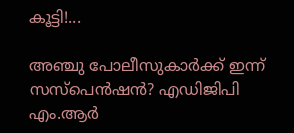കൂട്ടി!...

അഞ്ചു പോലീസുകാർക്ക് ഇന്ന് സസ്‌പെൻഷൻ? എഡിജിപി എം.ആർ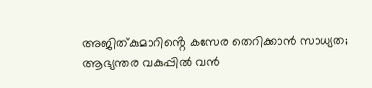അജിത്കുമാറിൻ്റെ കസേര തെറിക്കാൻ സാധ്യത; ആഭ്യന്തര വകുപ്പിൽ വൻ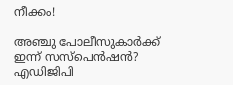നീക്കം!

അഞ്ചു പോലീസുകാർക്ക് ഇന്ന് സസ്‌പെൻഷൻ? എഡിജിപി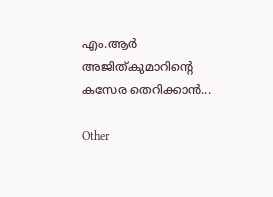എം.ആർ അജിത്കുമാറിൻ്റെ കസേര തെറിക്കാൻ...

Other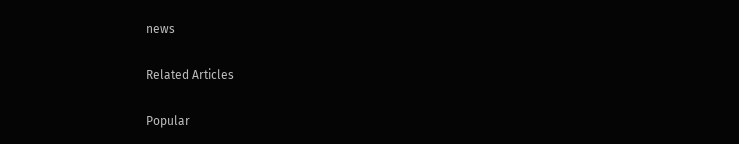news

Related Articles

Popular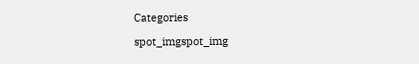Categories

spot_imgspot_img